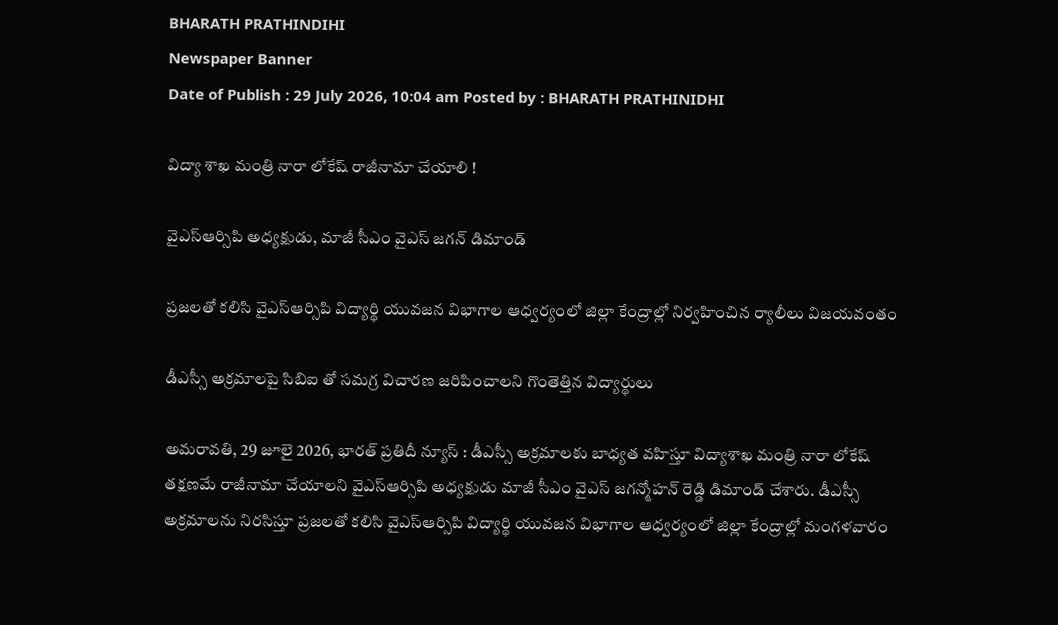BHARATH PRATHINDIHI
Newspaper Banner
Date of Publish : 29 July 2026, 10:04 am Posted by : BHARATH PRATHINIDHI

విద్యా శాఖ మంత్రి నారా లోకేష్ రాజీనామా చేయాలి !

వైఎస్ఆర్సిపి అధ్యక్షుడు, మాజీ సీఎం వైఎస్ జగన్ డిమాండ్

ప్రజలతో కలిసి వైఎస్ఆర్సిపి విద్యార్థి యువజన విభాగాల ఆధ్వర్యంలో జిల్లా కేంద్రాల్లో నిర్వహించిన ర్యాలీలు విజయవంతం

డీఎస్సీ అక్రమాలపై సిబిఐ తో సమగ్ర విచారణ జరిపించాలని గొంతెత్తిన విద్యార్థులు

అమరావతి, 29 జూలై 2026, భారత్ ప్రతిదీ న్యూస్ : డీఎస్సీ అక్రమాలకు బాధ్యత వహిస్తూ విద్యాశాఖ మంత్రి నారా లోకేష్ తక్షణమే రాజీనామా చేయాలని వైఎస్ఆర్సిపి అధ్యక్షుడు మాజీ సీఎం వైఎస్ జగన్మోహన్ రెడ్డి డిమాండ్ చేశారు. డీఎస్సీ అక్రమాలను నిరసిస్తూ ప్రజలతో కలిసి వైఎస్ఆర్సిపి విద్యార్థి యువజన విభాగాల ఆధ్వర్యంలో జిల్లా కేంద్రాల్లో మంగళవారం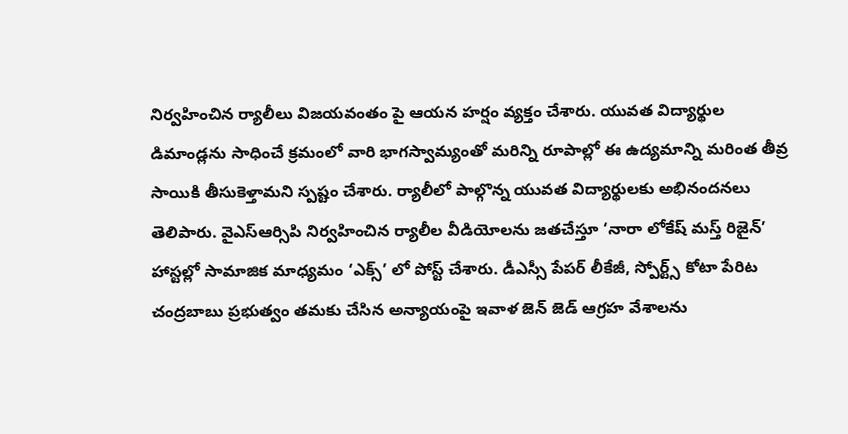నిర్వహించిన ర్యాలీలు విజయవంతం పై ఆయన హర్షం వ్యక్తం చేశారు. యువత విద్యార్థుల డిమాండ్లను సాధించే క్రమంలో వారి భాగస్వామ్యంతో మరిన్ని రూపాల్లో ఈ ఉద్యమాన్ని మరింత తీవ్ర సాయికి తీసుకెళ్తామని స్పష్టం చేశారు. ర్యాలీలో పాల్గొన్న యువత విద్యార్థులకు అభినందనలు తెలిపారు. వైఎస్ఆర్సిపి నిర్వహించిన ర్యాలీల వీడియోలను జతచేస్తూ ‘నారా లోకేష్ మస్త్ రిజైన్’ హాస్టల్లో సామాజిక మాధ్యమం ‘ఎక్స్’ లో పోస్ట్ చేశారు. డీఎస్సీ పేపర్ లీకేజీ, స్పోర్ట్స్ కోటా పేరిట చంద్రబాబు ప్రభుత్వం తమకు చేసిన అన్యాయంపై ఇవాళ జెన్ జెడ్ ఆగ్రహ వేశాలను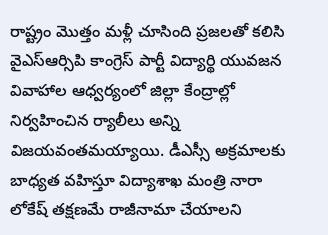రాష్ట్రం మొత్తం మళ్లీ చూసింది ప్రజలతో కలిసి వైఎస్ఆర్సిపి కాంగ్రెస్ పార్టీ విద్యార్థి యువజన వివాహాల ఆధ్వర్యంలో జిల్లా కేంద్రాల్లో నిర్వహించిన ర్యాలీలు అన్ని విజయవంతమయ్యాయి. డీఎస్సీ అక్రమాలకు బాధ్యత వహిస్తూ విద్యాశాఖ మంత్రి నారా లోకేష్ తక్షణమే రాజీనామా చేయాలని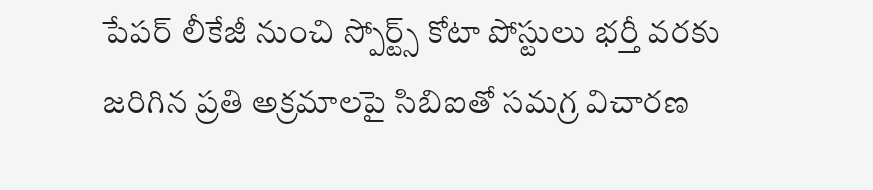పేపర్ లీకేజీ నుంచి స్పోర్ట్స్ కోటా పోస్టులు భర్తీ వరకు జరిగిన ప్రతి అక్రమాలపై సిబిఐతో సమగ్ర విచారణ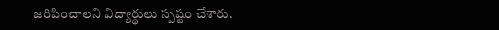జరిపించాలని విద్యార్థులు స్పష్టం చేశారు.